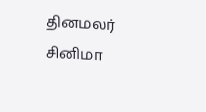தினமலர்
சினிமா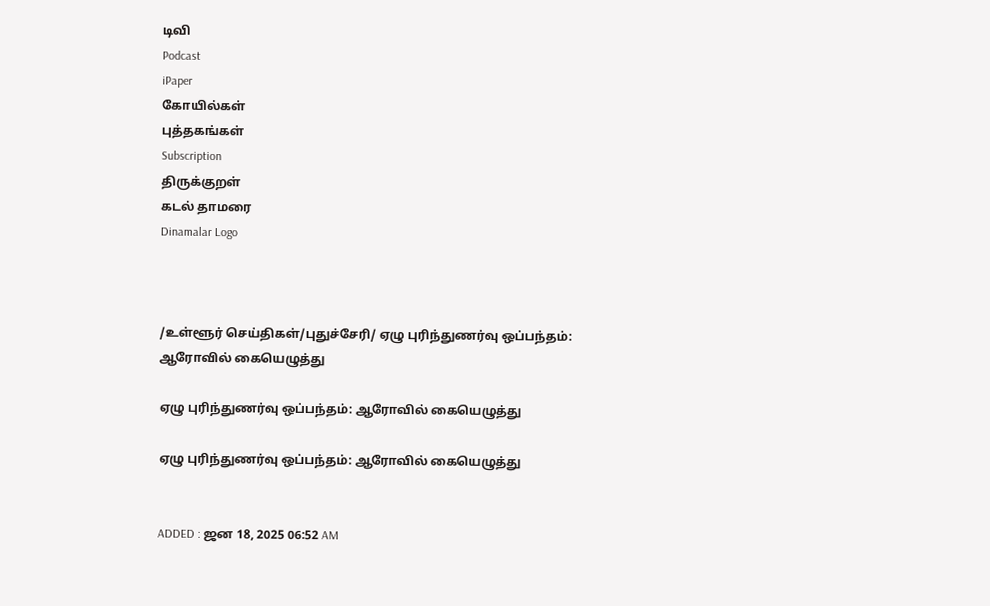டிவி
Podcast
iPaper
கோயில்கள்
புத்தகங்கள்
Subscription
திருக்குறள்
கடல் தாமரை
Dinamalar Logo



/உள்ளூர் செய்திகள்/புதுச்சேரி/ ஏழு புரிந்துணர்வு ஒப்பந்தம்: ஆரோவில் கையெழுத்து

ஏழு புரிந்துணர்வு ஒப்பந்தம்: ஆரோவில் கையெழுத்து

ஏழு புரிந்துணர்வு ஒப்பந்தம்: ஆரோவில் கையெழுத்து


ADDED : ஜன 18, 2025 06:52 AM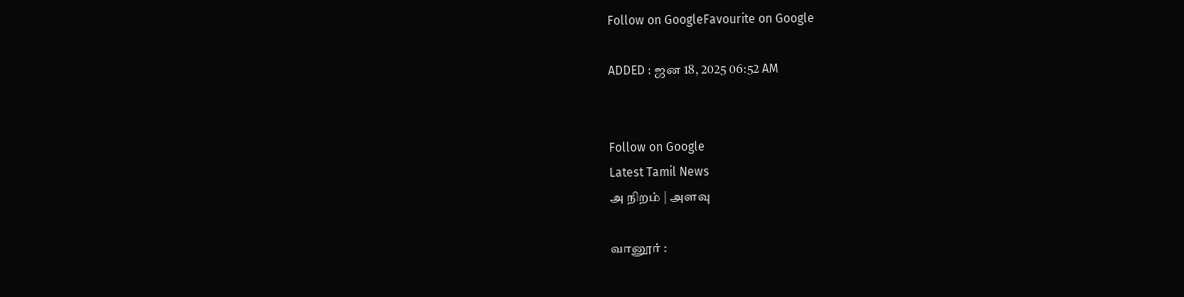Follow on GoogleFavourite on Google

ADDED : ஜன 18, 2025 06:52 AM


Follow on Google
Latest Tamil News
அ நிறம் | அளவு

வானூர் :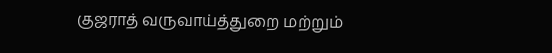குஜராத் வருவாய்த்துறை மற்றும்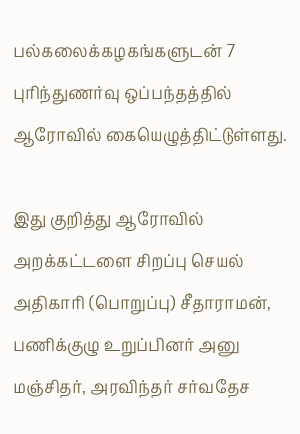பல்கலைக்கழகங்களுடன் 7 புரிந்துணர்வு ஒப்பந்தத்தில் ஆரோவில் கையெழுத்திட்டுள்ளது.

இது குறித்து ஆரோவில் அறக்கட்டளை சிறப்பு செயல் அதிகாரி (பொறுப்பு) சீதாராமன், பணிக்குழு உறுப்பினர் அனு மஞ்சிதர், அரவிந்தர் சர்வதேச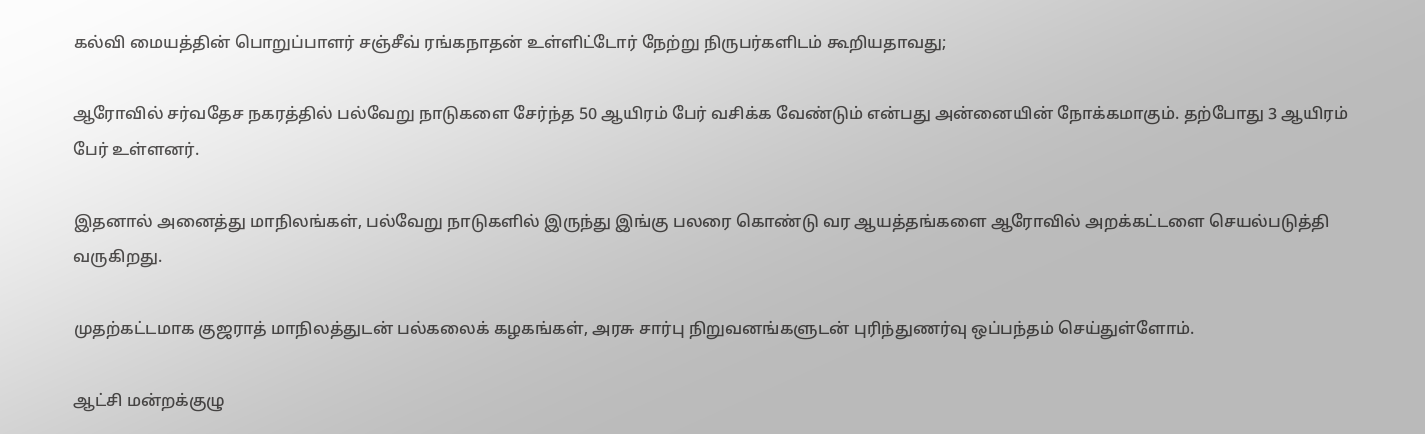கல்வி மையத்தின் பொறுப்பாளர் சஞ்சீவ் ரங்கநாதன் உள்ளிட்டோர் நேற்று நிருபர்களிடம் கூறியதாவது;

ஆரோவில் சர்வதேச நகரத்தில் பல்வேறு நாடுகளை சேர்ந்த 50 ஆயிரம் பேர் வசிக்க வேண்டும் என்பது அன்னையின் நோக்கமாகும். தற்போது 3 ஆயிரம் பேர் உள்ளனர்.

இதனால் அனைத்து மாநிலங்கள், பல்வேறு நாடுகளில் இருந்து இங்கு பலரை கொண்டு வர ஆயத்தங்களை ஆரோவில் அறக்கட்டளை செயல்படுத்தி வருகிறது.

முதற்கட்டமாக குஜராத் மாநிலத்துடன் பல்கலைக் கழகங்கள், அரசு சார்பு நிறுவனங்களுடன் புரிந்துணர்வு ஒப்பந்தம் செய்துள்ளோம்.

ஆட்சி மன்றக்குழு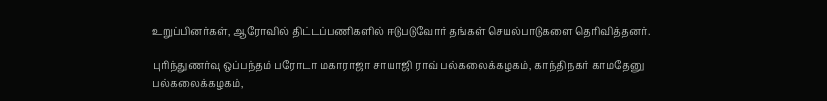உறுப்பினர்கள், ஆரோவில் திட்டப்பணிகளில் ஈடுபடுவோர் தங்கள் செயல்பாடுகளை தெரிவித்தனர்.

புரிந்துணர்வு ஒப்பந்தம் பரோடா மகாராஜா சாயாஜி ராவ் பல்கலைக்கழகம், காந்திநகர் காமதேனு பல்கலைக்கழகம்,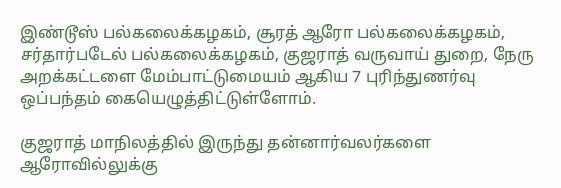இண்டூஸ் பல்கலைக்கழகம், சூரத் ஆரோ பல்கலைக்கழகம், சர்தார்படேல் பல்கலைக்கழகம், குஜராத் வருவாய் துறை, நேரு அறக்கட்டளை மேம்பாட்டுமையம் ஆகிய 7 புரிந்துணர்வு ஒப்பந்தம் கையெழுத்திட்டுள்ளோம்.

குஜராத் மாநிலத்தில் இருந்து தன்னார்வலர்களை ஆரோவில்லுக்கு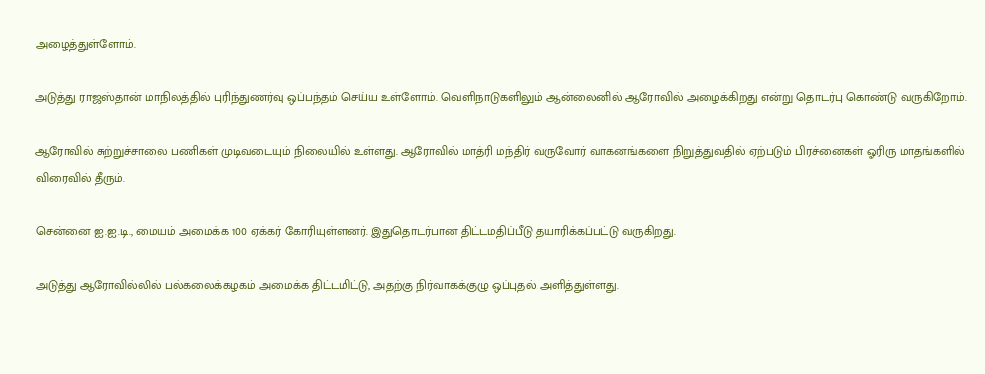அழைத்துள்ளோம்.

அடுத்து ராஜஸ்தான் மாநிலத்தில் புரிந்துணர்வு ஒப்பந்தம் செய்ய உள்ளோம். வெளிநாடுகளிலும் ஆன்லைனில் ஆரோவில் அழைக்கிறது என்று தொடர்பு கொண்டு வருகிறோம்.

ஆரோவில் சுற்றுச்சாலை பணிகள் முடிவடையும் நிலையில் உள்ளது. ஆரோவில் மாத்ரி மந்திர் வருவோர் வாகனங்களை நிறுத்துவதில் ஏற்படும் பிரச்னைகள் ஓரிரு மாதங்களில் விரைவில் தீரும்.

சென்னை ஐ.ஐ.டி., மையம் அமைக்க 100 ஏக்கர் கோரியுள்ளனர். இதுதொடர்பான திட்டமதிப்பீடு தயாரிக்கப்பட்டு வருகிறது.

அடுத்து ஆரோவில்லில் பல்கலைக்கழகம் அமைக்க திட்டமிட்டு, அதற்கு நிர்வாகக்குழு ஒப்புதல் அளித்துள்ளது.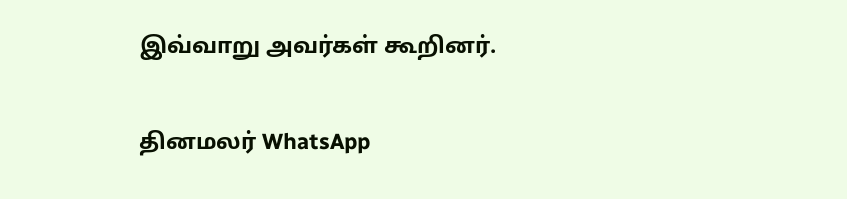இவ்வாறு அவர்கள் கூறினர்.

தினமலர் WhatsApp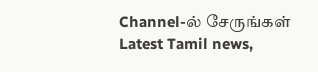Channel-ல் சேருங்கள்
Latest Tamil news,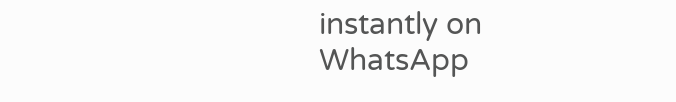instantly on WhatsApp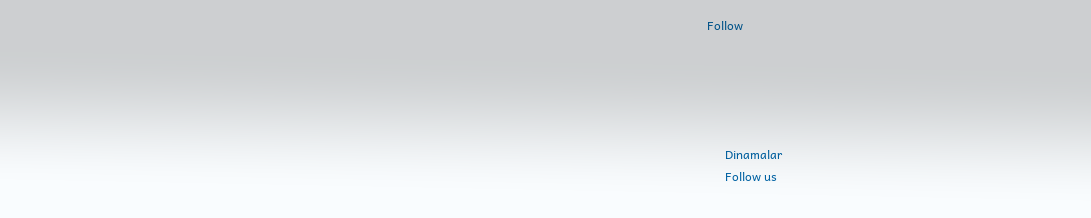Follow





      Dinamalar
      Follow us